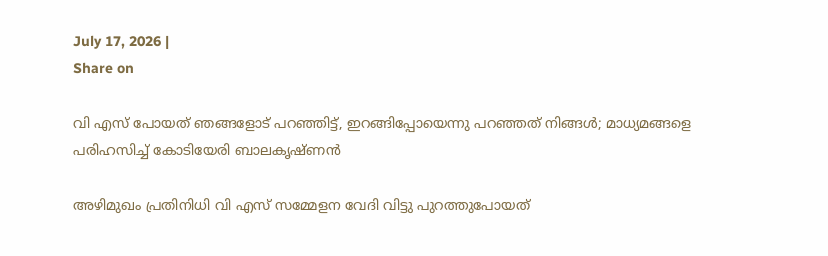July 17, 2026 |
Share on

വി എസ് പോയത് ഞങ്ങളോട് പറഞ്ഞിട്ട്, ഇറങ്ങിപ്പോയെന്നു പറഞ്ഞത് നിങ്ങള്‍; മാധ്യമങ്ങളെ പരിഹസിച്ച് കോടിയേരി ബാലകൃഷ്ണന്‍

അഴിമുഖം പ്രതിനിധി വി എസ് സമ്മേളന വേദി വിട്ടു പുറത്തുപോയത്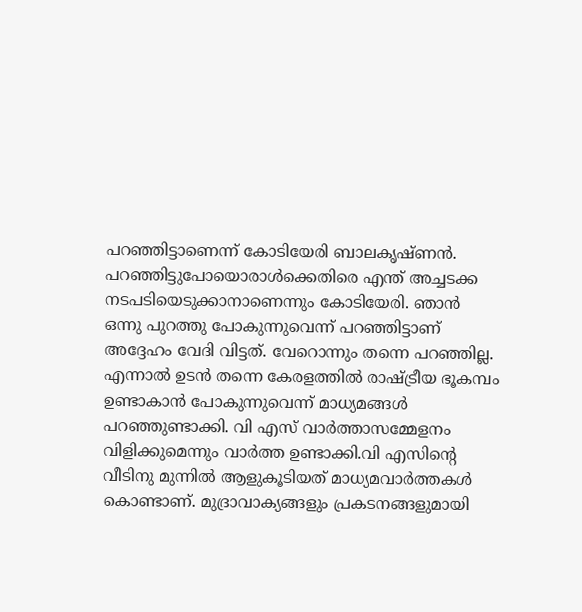പറഞ്ഞിട്ടാണെന്ന് കോടിയേരി ബാലകൃഷ്ണന്‍. പറഞ്ഞിട്ടുപോയൊരാള്‍ക്കെതിരെ എന്ത് അച്ചടക്ക നടപടിയെടുക്കാനാണെന്നും കോടിയേരി. ഞാന്‍ ഒന്നു പുറത്തു പോകുന്നുവെന്ന് പറഞ്ഞിട്ടാണ് അദ്ദേഹം വേദി വിട്ടത്. വേറൊന്നും തന്നെ പറഞ്ഞില്ല. എന്നാല്‍ ഉടന്‍ തന്നെ കേരളത്തില്‍ രാഷ്ട്രീയ ഭൂകമ്പം ഉണ്ടാകാന്‍ പോകുന്നുവെന്ന് മാധ്യമങ്ങള്‍ പറഞ്ഞുണ്ടാക്കി. വി എസ് വാര്‍ത്താസമ്മേളനം വിളിക്കുമെന്നും വാര്‍ത്ത ഉണ്ടാക്കി.വി എസിന്റെ വീടിനു മുന്നില്‍ ആളുകൂടിയത് മാധ്യമവാര്‍ത്തകള്‍ കൊണ്ടാണ്. മുദ്രാവാക്യങ്ങളും പ്രകടനങ്ങളുമായി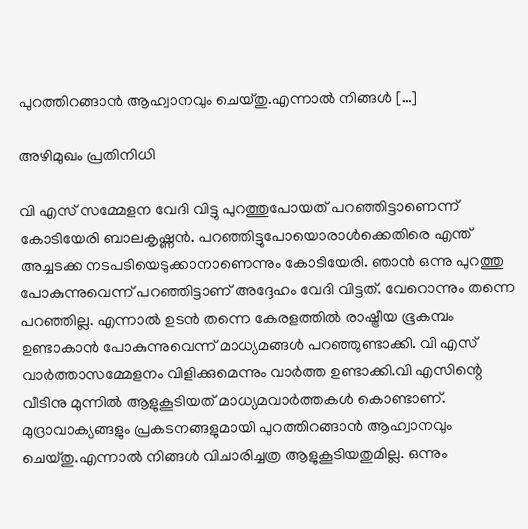പുറത്തിറങ്ങാന്‍ ആഹ്വാനവും ചെയ്തു.എന്നാല്‍ നിങ്ങള്‍ […]

അഴിമുഖം പ്രതിനിധി

വി എസ് സമ്മേളന വേദി വിട്ടു പുറത്തുപോയത് പറഞ്ഞിട്ടാണെന്ന് കോടിയേരി ബാലകൃഷ്ണന്‍. പറഞ്ഞിട്ടുപോയൊരാള്‍ക്കെതിരെ എന്ത് അച്ചടക്ക നടപടിയെടുക്കാനാണെന്നും കോടിയേരി. ഞാന്‍ ഒന്നു പുറത്തു പോകുന്നുവെന്ന് പറഞ്ഞിട്ടാണ് അദ്ദേഹം വേദി വിട്ടത്. വേറൊന്നും തന്നെ പറഞ്ഞില്ല. എന്നാല്‍ ഉടന്‍ തന്നെ കേരളത്തില്‍ രാഷ്ട്രീയ ഭൂകമ്പം ഉണ്ടാകാന്‍ പോകുന്നുവെന്ന് മാധ്യമങ്ങള്‍ പറഞ്ഞുണ്ടാക്കി. വി എസ് വാര്‍ത്താസമ്മേളനം വിളിക്കുമെന്നും വാര്‍ത്ത ഉണ്ടാക്കി.വി എസിന്റെ വീടിനു മുന്നില്‍ ആളുകൂടിയത് മാധ്യമവാര്‍ത്തകള്‍ കൊണ്ടാണ്. മുദ്രാവാക്യങ്ങളും പ്രകടനങ്ങളുമായി പുറത്തിറങ്ങാന്‍ ആഹ്വാനവും ചെയ്തു.എന്നാല്‍ നിങ്ങള്‍ വിചാരിച്ചത്ര ആളുകൂടിയതുമില്ല. ഒന്നും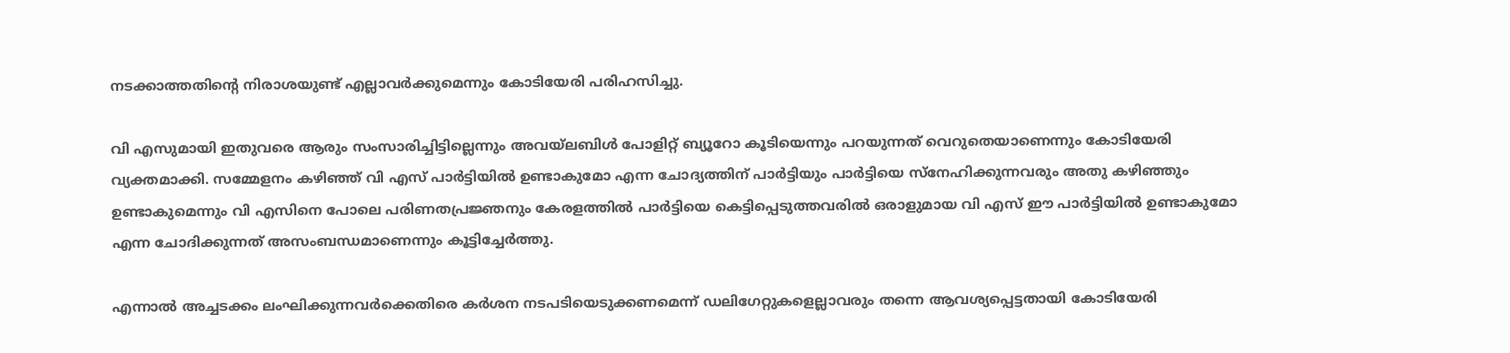നടക്കാത്തതിന്റെ നിരാശയുണ്ട് എല്ലാവര്‍ക്കുമെന്നും കോടിയേരി പരിഹസിച്ചു.

വി എസുമായി ഇതുവരെ ആരും സംസാരിച്ചിട്ടില്ലെന്നും അവയ്‌ലബിള്‍ പോളിറ്റ് ബ്യൂറോ കൂടിയെന്നും പറയുന്നത് വെറുതെയാണെന്നും കോടിയേരി വ്യക്തമാക്കി. സമ്മേളനം കഴിഞ്ഞ് വി എസ് പാര്‍ട്ടിയില്‍ ഉണ്ടാകുമോ എന്ന ചോദ്യത്തിന് പാര്‍ട്ടിയും പാര്‍ട്ടിയെ സ്‌നേഹിക്കുന്നവരും അതു കഴിഞ്ഞും ഉണ്ടാകുമെന്നും വി എസിനെ പോലെ പരിണതപ്രജ്ഞനും കേരളത്തില്‍ പാര്‍ട്ടിയെ കെട്ടിപ്പെടുത്തവരില്‍ ഒരാളുമായ വി എസ് ഈ പാര്‍ട്ടിയില്‍ ഉണ്ടാകുമോ എന്ന ചോദിക്കുന്നത് അസംബന്ധമാണെന്നും കൂട്ടിച്ചേര്‍ത്തു.

എന്നാല്‍ അച്ചടക്കം ലംഘിക്കുന്നവര്‍ക്കെതിരെ കര്‍ശന നടപടിയെടുക്കണമെന്ന് ഡലിഗേറ്റുകളെല്ലാവരും തന്നെ ആവശ്യപ്പെട്ടതായി കോടിയേരി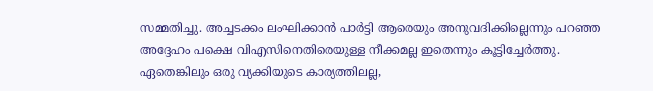സമ്മതിച്ചു. അച്ചടക്കം ലംഘിക്കാന്‍ പാര്‍ട്ടി ആരെയും അനുവദിക്കില്ലെന്നും പറഞ്ഞ അദ്ദേഹം പക്ഷെ വിഎസിനെതിരെയുള്ള നീക്കമല്ല ഇതെന്നും കൂട്ടിച്ചേര്‍ത്തു. ഏതെങ്കിലും ഒരു വ്യക്കിയുടെ കാര്യത്തിലല്ല,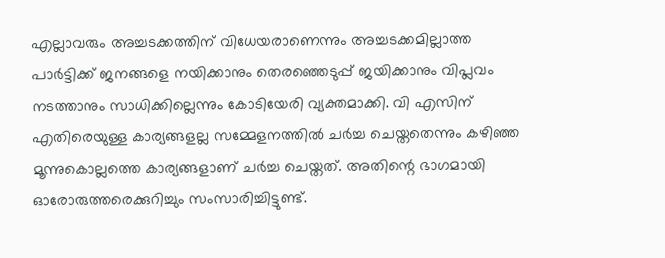എല്ലാവരും അച്ചടക്കത്തിന് വിധേയരാണെന്നും അച്ചടക്കമില്ലാത്ത പാര്‍ട്ടിക്ക് ജനങ്ങളെ നയിക്കാനും തെരഞ്ഞെടുപ്പ് ജയിക്കാനും വിപ്ലവം നടത്താനും സാധിക്കില്ലെന്നും കോടിയേരി വ്യക്തമാക്കി. വി എസിന് എതിരെയുള്ള കാര്യങ്ങളല്ല സമ്മേളനത്തില്‍ ചര്‍ച്ച ചെയ്തതെന്നും കഴിഞ്ഞ മൂന്നുകൊല്ലത്തെ കാര്യങ്ങളാണ് ചര്‍ച്ച ചെയ്തത്. അതിന്റെ ഭാഗമായി ഓരോരുത്തരെക്കുറിച്ചും സംസാരിച്ചിട്ടുണ്ട്.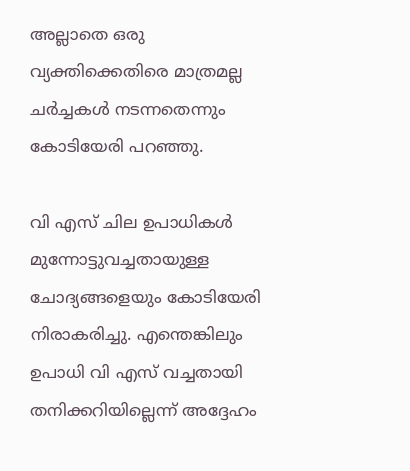അല്ലാതെ ഒരു വ്യക്തിക്കെതിരെ മാത്രമല്ല ചര്‍ച്ചകള്‍ നടന്നതെന്നും കോടിയേരി പറഞ്ഞു.

വി എസ് ചില ഉപാധികള്‍ മുന്നോട്ടുവച്ചതായുള്ള ചോദ്യങ്ങളെയും കോടിയേരി നിരാകരിച്ചു. എന്തെങ്കിലും ഉപാധി വി എസ് വച്ചതായി തനിക്കറിയില്ലെന്ന് അദ്ദേഹം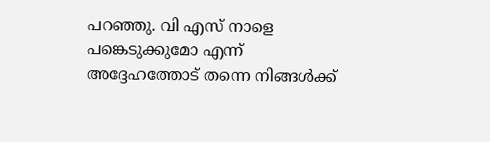പറഞ്ഞു. വി എസ് നാളെ പങ്കെടുക്കുമോ എന്ന് അദ്ദേഹത്തോട് തന്നെ നിങ്ങള്‍ക്ക്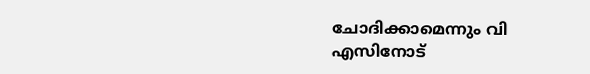ചോദിക്കാമെന്നും വി എസിനോട്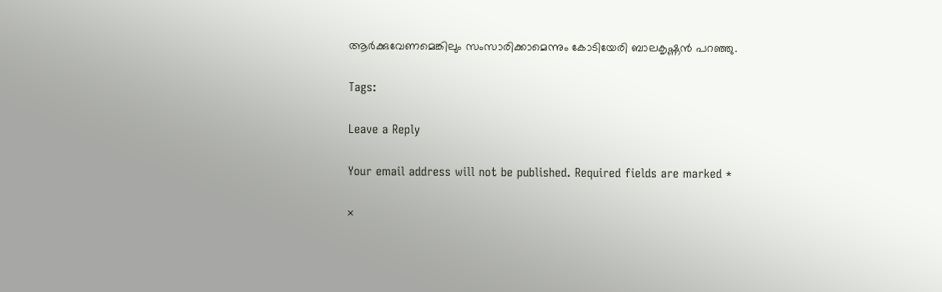ആര്‍ക്കുവേണമെങ്കിലും സംസാരിക്കാമെന്നും കോടിയേരി ബാലകൃഷ്ണന്‍ പറഞ്ഞു.

Tags:

Leave a Reply

Your email address will not be published. Required fields are marked *

×